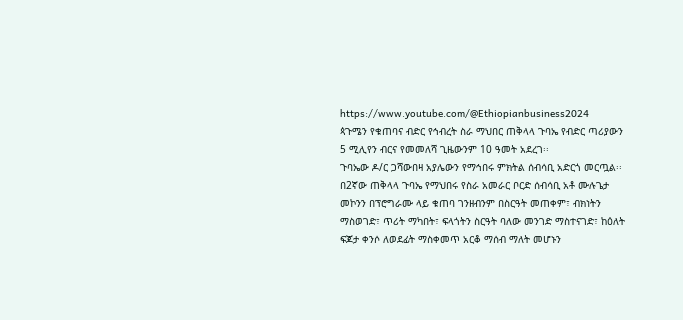https://www.youtube.com/@Ethiopianbusiness2024
ጳጉሜን የቁጠባና ብድር የኅብረት ስራ ማህበር ጠቅላላ ጉባኤ የብድር ጣሪያውን 5 ሚሊየን ብርና የመመለሻ ጊዜውንም 10 ዓመት አደረገ፡፡
ጉባኤው ዶ/ር ጋሻውበዛ አያሌውን የማኅበሩ ምክትል ሰብሳቢ አድርጎ መርጧል፡፡
በ2ኛው ጠቅላላ ጉባኤ የማህበሩ የስራ አመራር ቦርድ ሰብሳቢ አቶ ሙሉጌታ መኮንን በፕሮግራሙ ላይ ቁጠባ ገንዘብንም በስርዓት መጠቀም፣ ብክነትን ማስወገድ፣ ጥሪት ማካበት፣ ፍላጎትን ስርዓት ባለው መንገድ ማስተናገድ፣ ከዕለት ፍጆታ ቀንሶ ለወደፊት ማስቀመጥ አርቆ ማሰብ ማለት መሆኑን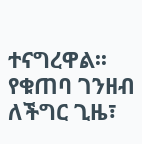ተናግረዋል፡፡
የቁጠባ ገንዘብ ለችግር ጊዜ፣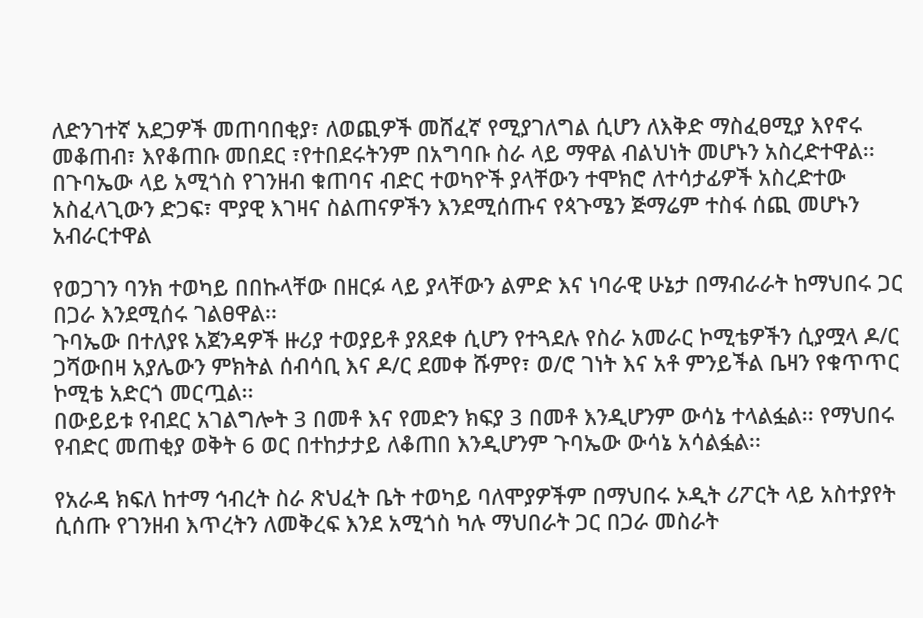ለድንገተኛ አደጋዎች መጠባበቂያ፣ ለወጪዎች መሸፈኛ የሚያገለግል ሲሆን ለእቅድ ማስፈፀሚያ እየኖሩ መቆጠብ፣ እየቆጠቡ መበደር ፣የተበደሩትንም በአግባቡ ስራ ላይ ማዋል ብልህነት መሆኑን አስረድተዋል፡፡
በጉባኤው ላይ አሚጎስ የገንዘብ ቁጠባና ብድር ተወካዮች ያላቸውን ተሞክሮ ለተሳታፊዎች አስረድተው አስፈላጊውን ድጋፍ፣ ሞያዊ እገዛና ስልጠናዎችን እንደሚሰጡና የጳጉሜን ጅማሬም ተስፋ ሰጪ መሆኑን አብራርተዋል

የወጋገን ባንክ ተወካይ በበኩላቸው በዘርፉ ላይ ያላቸውን ልምድ እና ነባራዊ ሁኔታ በማብራራት ከማህበሩ ጋር በጋራ እንደሚሰሩ ገልፀዋል፡፡
ጉባኤው በተለያዩ አጀንዳዎች ዙሪያ ተወያይቶ ያጸደቀ ሲሆን የተጓደሉ የስራ አመራር ኮሚቴዎችን ሲያሟላ ዶ/ር ጋሻውበዛ አያሌውን ምክትል ሰብሳቢ እና ዶ/ር ደመቀ ሹምየ፣ ወ/ሮ ገነት እና አቶ ምንይችል ቤዛን የቁጥጥር ኮሚቴ አድርጎ መርጧል፡፡
በውይይቱ የብደር አገልግሎት 3 በመቶ እና የመድን ክፍያ 3 በመቶ እንዲሆንም ውሳኔ ተላልፏል፡፡ የማህበሩ የብድር መጠቂያ ወቅት 6 ወር በተከታታይ ለቆጠበ እንዲሆንም ጉባኤው ውሳኔ አሳልፏል፡፡

የአራዳ ክፍለ ከተማ ኅብረት ስራ ጽህፈት ቤት ተወካይ ባለሞያዎችም በማህበሩ ኦዲት ሪፖርት ላይ አስተያየት ሲሰጡ የገንዘብ እጥረትን ለመቅረፍ እንደ አሚጎስ ካሉ ማህበራት ጋር በጋራ መስራት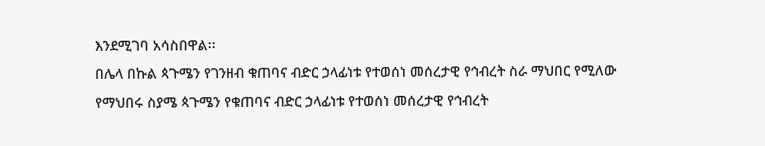እንደሚገባ አሳስበዋል፡፡
በሌላ በኩል ጳጉሜን የገንዘብ ቁጠባና ብድር ኃላፊነቱ የተወሰነ መሰረታዊ የኅብረት ስራ ማህበር የሚለው የማህበሩ ስያሜ ጳጉሜን የቁጠባና ብድር ኃላፊነቱ የተወሰነ መሰረታዊ የኅብረት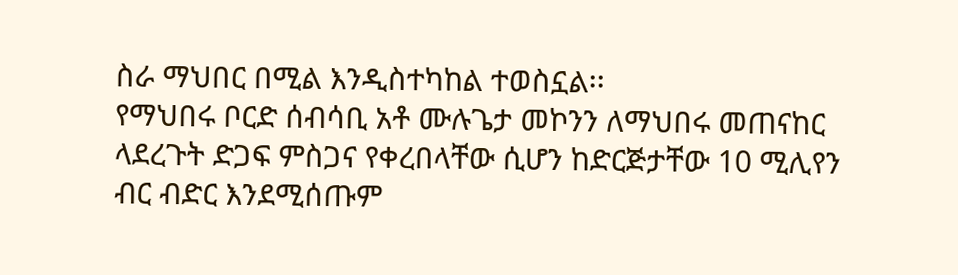ስራ ማህበር በሚል እንዲስተካከል ተወስኗል፡፡
የማህበሩ ቦርድ ሰብሳቢ አቶ ሙሉጌታ መኮንን ለማህበሩ መጠናከር ላደረጉት ድጋፍ ምስጋና የቀረበላቸው ሲሆን ከድርጅታቸው 10 ሚሊየን ብር ብድር እንደሚሰጡም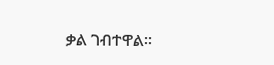ቃል ገብተዋል፡፡